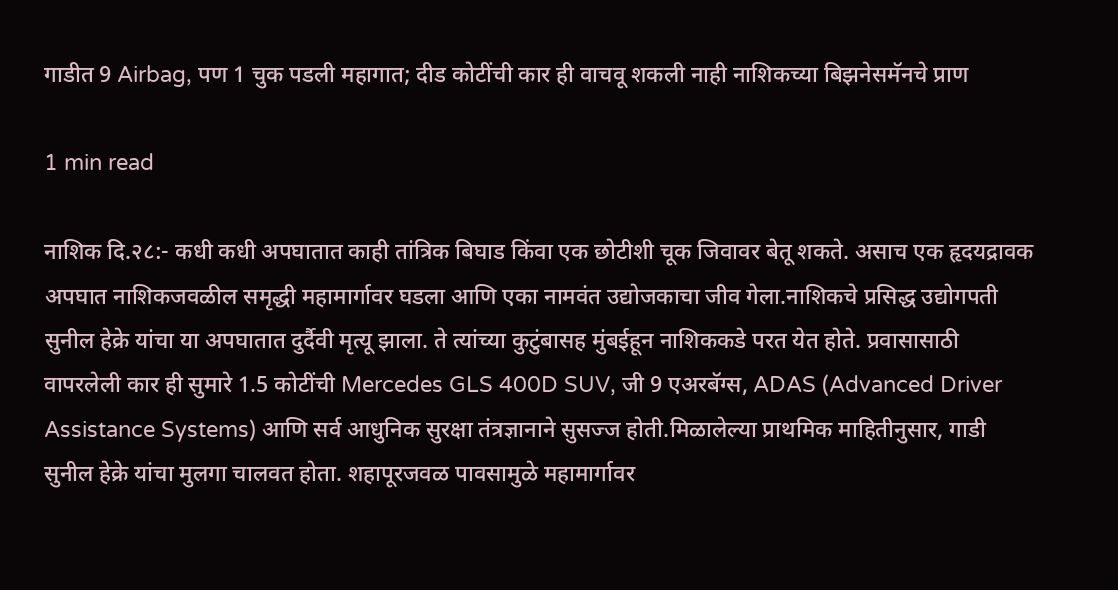गाडीत 9 Airbag, पण 1 चुक पडली महागात; दीड कोटींची कार ही वाचवू शकली नाही नाशिकच्या बिझनेसमॅनचे प्राण

1 min read

नाशिक दि.२८:- कधी कधी अपघातात काही तांत्रिक बिघाड किंवा एक छोटीशी चूक जिवावर बेतू शकते. असाच एक हृदयद्रावक अपघात नाशिकजवळील समृद्धी महामार्गावर घडला आणि एका नामवंत उद्योजकाचा जीव गेला.नाशिकचे प्रसिद्ध उद्योगपती सुनील हेक्रे यांचा या अपघातात दुर्दैवी मृत्यू झाला. ते त्यांच्या कुटुंबासह मुंबईहून नाशिककडे परत येत होते. प्रवासासाठी वापरलेली कार ही सुमारे 1.5 कोटींची Mercedes GLS 400D SUV, जी 9 एअरबॅग्स, ADAS (Advanced Driver Assistance Systems) आणि सर्व आधुनिक सुरक्षा तंत्रज्ञानाने सुसज्ज होती.मिळालेल्या प्राथमिक माहितीनुसार, गाडी सुनील हेक्रे यांचा मुलगा चालवत होता. शहापूरजवळ पावसामुळे महामार्गावर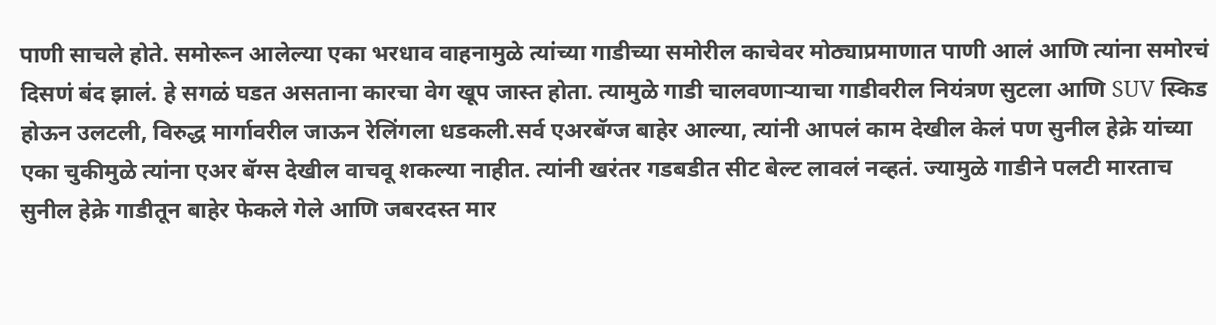पाणी साचले होते. समोरून आलेल्या एका भरधाव वाहनामुळे त्यांच्या गाडीच्या समोरील काचेवर मोठ्याप्रमाणात पाणी आलं आणि त्यांना समोरचं दिसणं बंद झालं. हे सगळं घडत असताना कारचा वेग खूप जास्त होता. त्यामुळे गाडी चालवणाऱ्याचा गाडीवरील नियंत्रण सुटला आणि SUV स्किड होऊन उलटली, विरुद्ध मार्गावरील जाऊन रेलिंगला धडकली.सर्व एअरबॅग्ज बाहेर आल्या, त्यांनी आपलं काम देखील केलं पण सुनील हेक्रे यांच्या एका चुकीमुळे त्यांना एअर बॅग्स देखील वाचवू शकल्या नाहीत. त्यांनी खरंतर गडबडीत सीट बेल्ट लावलं नव्हतं. ज्यामुळे गाडीने पलटी मारताच सुनील हेक्रे गाडीतून बाहेर फेकले गेले आणि जबरदस्त मार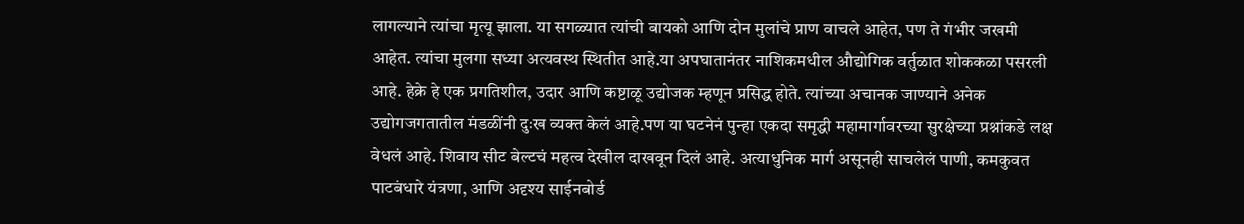लागल्याने त्यांचा मृत्यू झाला. या सगळ्यात त्यांची बायको आणि दोन मुलांचे प्राण वाचले आहेत, पण ते गंभीर जखमी आहेत. त्यांचा मुलगा सध्या अत्यवस्थ स्थितीत आहे.या अपघातानंतर नाशिकमधील औद्योगिक वर्तुळात शोककळा पसरली आहे. हेक्रे हे एक प्रगतिशील, उदार आणि कष्टाळू उद्योजक म्हणून प्रसिद्ध होते. त्यांच्या अचानक जाण्याने अनेक उद्योगजगतातील मंडळींनी दुःख व्यक्त केलं आहे.पण या घटनेनं पुन्हा एकदा समृद्धी महामार्गावरच्या सुरक्षेच्या प्रश्नांकडे लक्ष वेधलं आहे. शिवाय सीट बेल्टचं महत्व देखील दाखवून दिलं आहे. अत्याधुनिक मार्ग असूनही साचलेलं पाणी, कमकुवत पाटबंधारे यंत्रणा, आणि अदृश्य साईनबोर्ड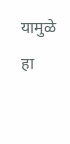यामुळे हा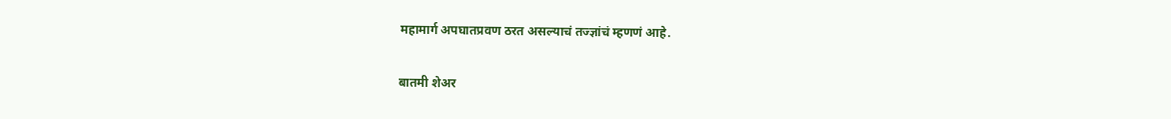महामार्ग अपघातप्रवण ठरत असल्याचं तज्ज्ञांचं म्हणणं आहे.

बातमी शेअर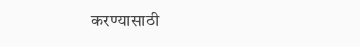करण्यासाठी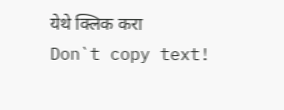येथे क्लिक करा
Don`t copy text!